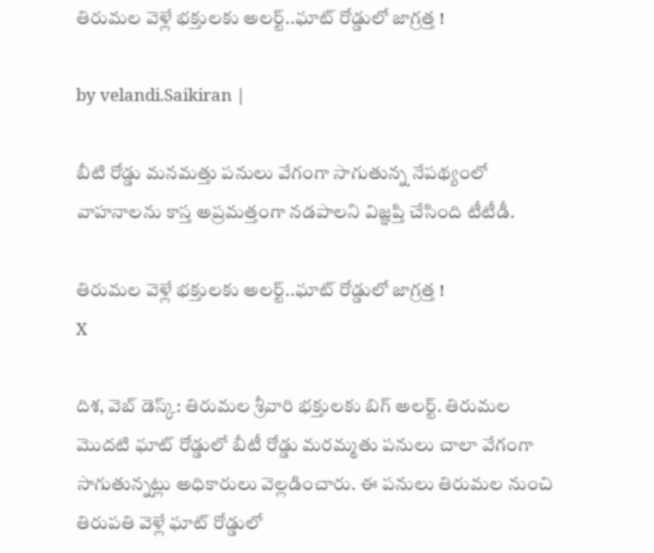తిరుమ‌ల వెళ్లే భ‌క్తుల‌కు అల‌ర్ట్..ఘాట్ రోడ్డులో జాగ్ర‌త్త !

by velandi.Saikiran |

బీటి రోడ్డు మనమత్తు పనులు వేగంగా సాగుతున్న నేపథ్యంలో వాహనాలను కాస్త అప్రమత్తంగా నడపాలని విజ్ఞప్తి చేసింది టీటీడీ.

తిరుమ‌ల వెళ్లే భ‌క్తుల‌కు అల‌ర్ట్..ఘాట్ రోడ్డులో జాగ్ర‌త్త !
X

దిశ‌, వెబ్ డెస్క్‌: తిరుమల శ్రీవారి భక్తులకు బిగ్ అలర్ట్. తిరుమల మొదటి ఘాట్ రోడ్డులో బీటీ రోడ్డు మరమ్మతు పనులు చాలా వేగంగా సాగుతున్నట్లు అధికారులు వెల్లడించారు. ఈ పనులు తిరుమల నుంచి తిరుపతి వెళ్లే ఘాట్ రోడ్డులో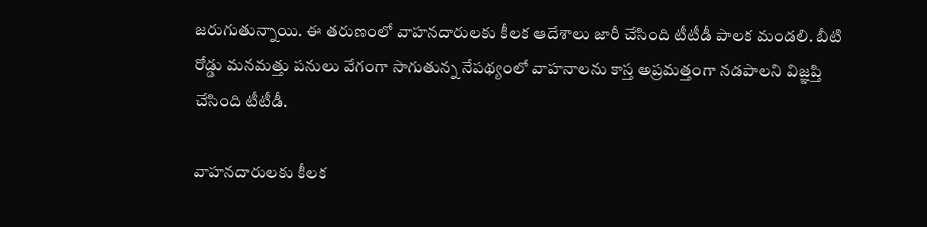జరుగుతున్నాయి. ఈ తరుణంలో వాహనదారులకు కీలక ఆదేశాలు జారీ చేసింది టీటీడీ పాలక మండలి. బీటి రోడ్డు మనమత్తు పనులు వేగంగా సాగుతున్న నేపథ్యంలో వాహనాలను కాస్త అప్రమత్తంగా నడపాలని విజ్ఞప్తి చేసింది టీటీడీ.

వాహ‌న‌దారుల‌కు కీల‌క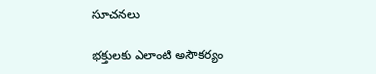సూచ‌న‌లు

భక్తులకు ఎలాంటి అసౌకర్యం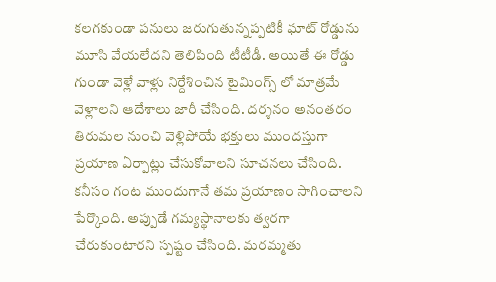కలగకుండా పనులు జరుగుతున్నప్పటికీ ఘాట్ రోడ్డును మూసి వేయలేదని తెలిపింది టీటీడీ. అయితే ఈ రోడ్డు గుండా వెళ్లే వాళ్లు నిర్దేశించిన టైమింగ్స్ లో మాత్రమే వెళ్లాలని ఆదేశాలు జారీ చేసింది. దర్శనం అనంతరం తిరుమల నుంచి వెళ్లిపోయే భక్తులు ముందస్తుగా ప్రయాణ ఏర్పాట్లు చేసుకోవాలని సూచనలు చేసింది. కనీసం గంట ముందుగానే తమ ప్రయాణం సాగించాలని పేర్కొంది. అప్పుడే గమ్యస్థానాలకు త్వరగా చేరుకుంటారని స్పష్టం చేసింది. మర‌మ్మ‌తు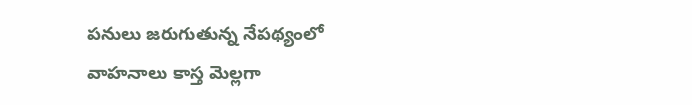పనులు జరుగుతున్న నేపథ్యంలో వాహనాలు కాస్త మెల్లగా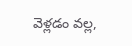వెళ్లడం వల్ల,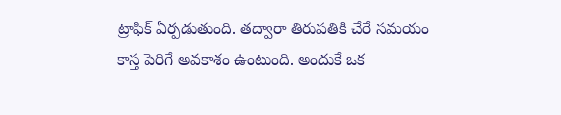ట్రాఫిక్ ఏర్పడుతుంది. తద్వారా తిరుపతికి చేరే సమయం కాస్త పెరిగే అవకాశం ఉంటుంది. అందుకే ఒక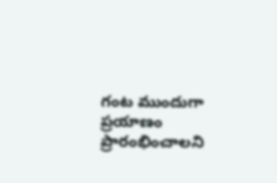గంట ముందుగా ప్రయాణం ప్రారంభించాలని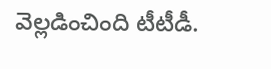వెల్లడించింది టీటీడీ.